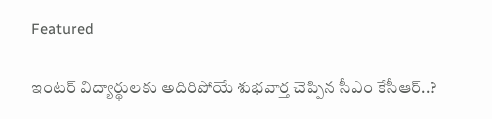Featured

ఇంటర్ విద్యార్థులకు అదిరిపోయే శుభవార్త చెప్పిన సీఎం కేసీఆర్..?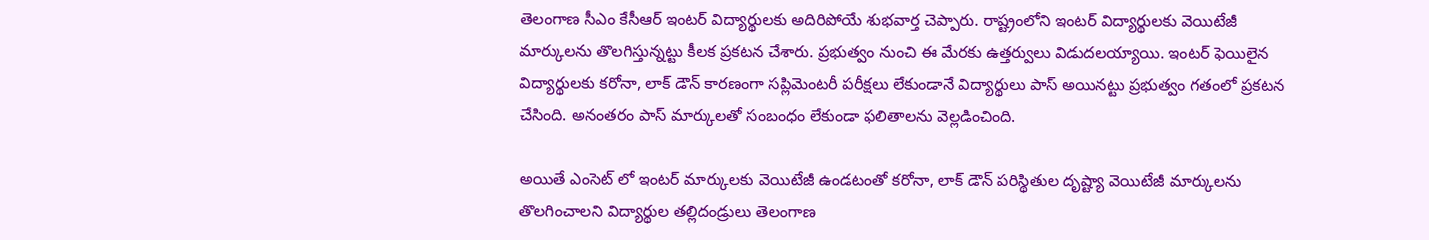తెలంగాణ సీఎం కేసీఆర్ ఇంటర్ విద్యార్థులకు అదిరిపోయే శుభవార్త చెప్పారు. రాష్ట్రంలోని ఇంటర్ విద్యార్థులకు వెయిటేజీ మార్కులను తొలగిస్తున్నట్టు కీలక ప్రకటన చేశారు. ప్రభుత్వం నుంచి ఈ మేరకు ఉత్తర్వులు విడుదలయ్యాయి. ఇంటర్ ఫెయిలైన విద్యార్థులకు కరోనా, లాక్ డౌన్ కారణంగా సప్లిమెంటరీ పరీక్షలు లేకుండానే విద్యార్థులు పాస్ అయినట్టు ప్రభుత్వం గతంలో ప్రకటన చేసింది. అనంతరం పాస్ మార్కులతో సంబంధం లేకుండా ఫలితాలను వెల్లడించింది.

అయితే ఎంసెట్ లో ఇంటర్ మార్కులకు వెయిటేజీ ఉండటంతో కరోనా, లాక్ డౌన్ పరిస్థితుల దృష్ట్యా వెయిటేజీ మార్కులను తొలగించాలని విద్యార్థుల తల్లిదండ్రులు తెలంగాణ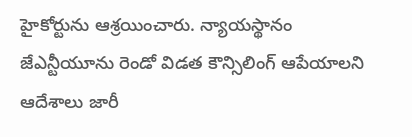హైకోర్టును ఆశ్రయించారు. న్యాయస్థానం జేఎన్టీయూను రెండో విడత కౌన్సిలింగ్ ఆపేయాలని ఆదేశాలు జారీ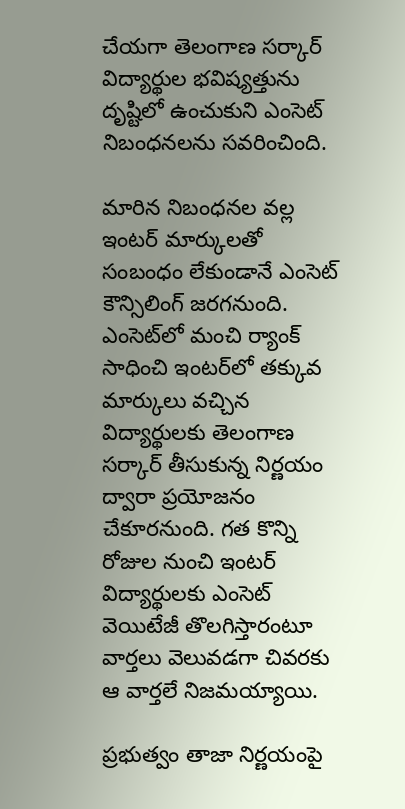చేయగా తెలంగాణ సర్కార్ విద్యార్థుల భవిష్యత్తును దృష్టిలో ఉంచుకుని ఎంసెట్ నిబంధనలను సవరించింది.

మారిన నిబంధనల వల్ల ఇంటర్ మార్కులతో సంబంధం లేకుండానే ఎంసెట్ కౌన్సిలింగ్ జరగనుంది. ఎంసెట్‌లో మంచి ర్యాంక్‌ సాధించి ఇంటర్‌లో తక్కువ మార్కులు వచ్చిన విద్యార్థులకు తెలంగాణ సర్కార్ తీసుకున్న నిర్ణయం ద్వారా ప్రయోజనం చేకూరనుంది. గత కొన్ని రోజుల నుంచి ఇంటర్ విద్యార్థులకు ఎంసెట్ వెయిటేజీ తొలగిస్తారంటూ వార్తలు వెలువడగా చివరకు ఆ వార్తలే నిజమయ్యాయి.

ప్రభుత్వం తాజా నిర్ణయంపై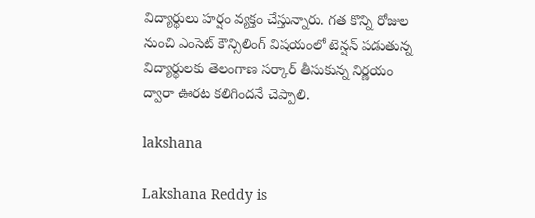విద్యార్థులు హర్షం వ్యక్తం చేస్తున్నారు. గత కొన్ని రోజుల నుంచి ఎంసెట్ కౌన్సిలింగ్ విషయంలో టెన్షన్ పడుతున్న విద్యార్థులకు తెలంగాణ సర్కార్ తీసుకున్న నిర్ణయం ద్వారా ఊరట కలిగిందనే చెప్పాలి.

lakshana

Lakshana Reddy is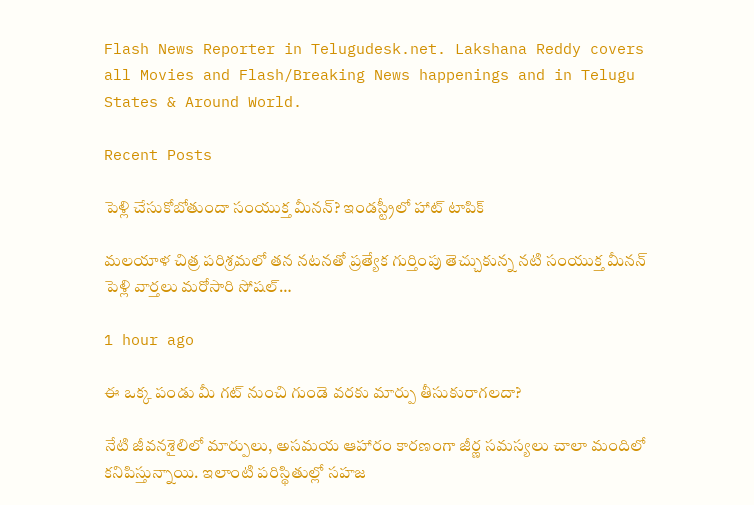Flash News Reporter in Telugudesk.net. Lakshana Reddy covers all Movies and Flash/Breaking News happenings and in Telugu States & Around World.

Recent Posts

పెళ్లి చేసుకోబోతుందా సంయుక్త మీనన్? ఇండస్ట్రీలో హాట్ టాపిక్

మలయాళ చిత్ర పరిశ్రమలో తన నటనతో ప్రత్యేక గుర్తింపు తెచ్చుకున్న నటి సంయుక్త మీనన్ పెళ్లి వార్తలు మరోసారి సోషల్…

1 hour ago

ఈ ఒక్క పండు మీ గట్ నుంచి గుండె వరకు మార్పు తీసుకురాగలదా?

నేటి జీవనశైలిలో మార్పులు, అసమయ ఆహారం కారణంగా జీర్ణ సమస్యలు చాలా మందిలో కనిపిస్తున్నాయి. ఇలాంటి పరిస్థితుల్లో సహజ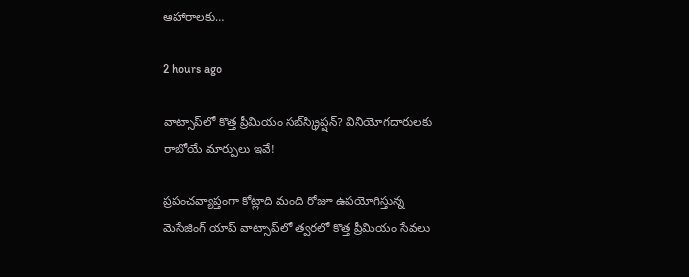ఆహారాలకు…

2 hours ago

వాట్సాప్‌లో కొత్త ప్రీమియం సబ్‌స్క్రిప్షన్? వినియోగదారులకు రాబోయే మార్పులు ఇవే!

ప్రపంచవ్యాప్తంగా కోట్లాది మంది రోజూ ఉపయోగిస్తున్న మెసేజింగ్ యాప్ వాట్సాప్‌లో త్వరలో కొత్త ప్రీమియం సేవలు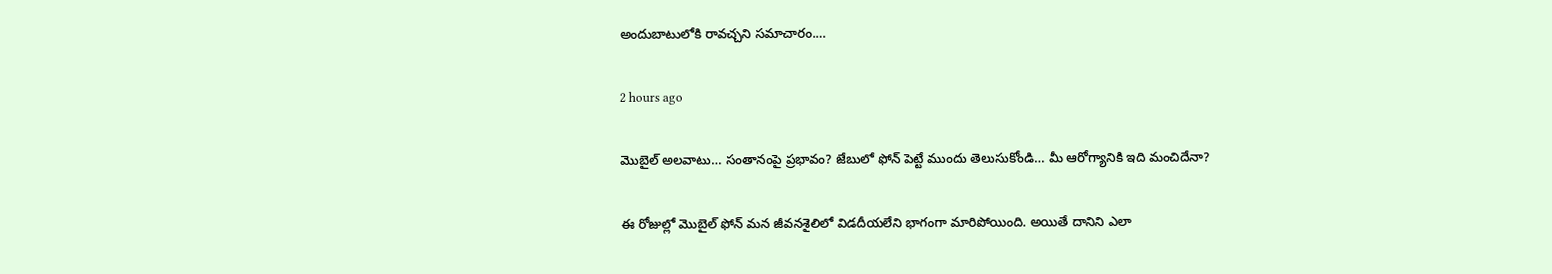అందుబాటులోకి రావచ్చని సమాచారం.…

2 hours ago

మొబైల్ అలవాటు… సంతానంపై ప్రభావం? జేబులో ఫోన్ పెట్టే ముందు తెలుసుకోండి… మీ ఆరోగ్యానికి ఇది మంచిదేనా?

ఈ రోజుల్లో మొబైల్ ఫోన్ మన జీవనశైలిలో విడదీయలేని భాగంగా మారిపోయింది. అయితే దానిని ఎలా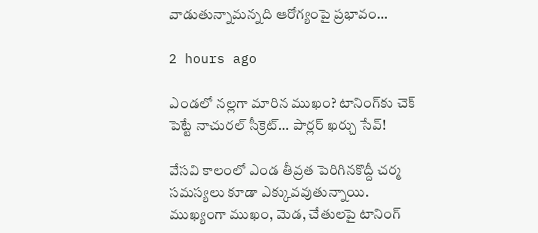వాడుతున్నామన్నది ఆరోగ్యంపై ప్రభావం…

2 hours ago

ఎండలో నల్లగా మారిన ముఖం? టానింగ్‌కు చెక్ పెట్టే నాచురల్ సీక్రెట్… పార్లర్ ఖర్చు సేవ్!

వేసవి కాలంలో ఎండ తీవ్రత పెరిగినకొద్దీ చర్మ సమస్యలు కూడా ఎక్కువవుతున్నాయి. ముఖ్యంగా ముఖం, మెడ, చేతులపై టానింగ్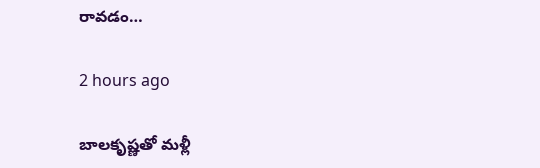రావడం…

2 hours ago

బాలకృష్ణతో మళ్లీ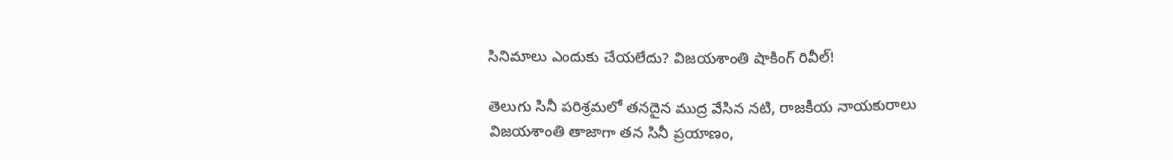సినిమాలు ఎందుకు చేయలేదు? విజయశాంతి షాకింగ్ రివీల్!

తెలుగు సినీ పరిశ్రమలో తనదైన ముద్ర వేసిన నటి, రాజకీయ నాయకురాలు విజయశాంతి తాజాగా తన సినీ ప్రయాణం,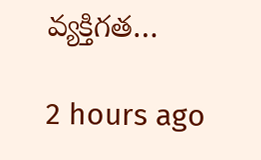వ్యక్తిగత…

2 hours ago